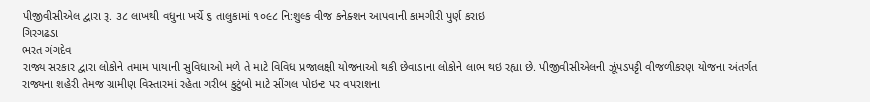પીજીવીસીએલ દ્વારા રૂ. ૩૮ લાખથી વધુના ખર્ચે ૬ તાલુકામાં ૧૦૯૮ નિ:શુલ્ક વીજ કનેક્શન આપવાની કામગીરી પુર્ણ કરાઇ
ગિરગઢડા
ભરત ગંગદેવ
રાજ્ય સરકાર દ્વારા લોકોને તમામ પાયાની સુવિધાઓ મળે તે માટે વિવિધ પ્રજાલક્ષી યોજનાઓ થકી છેવાડાના લોકોને લાભ થઇ રહ્યા છે. પીજીવીસીએલની ઝૂંપડપટ્ટી વીજળીકરણ યોજના અંતર્ગત રાજ્યના શહેરી તેમજ ગ્રામીણ વિસ્તારમાં રહેતા ગરીબ કુટુંબો માટે સીંગલ પોઇન્ટ પર વપરાશના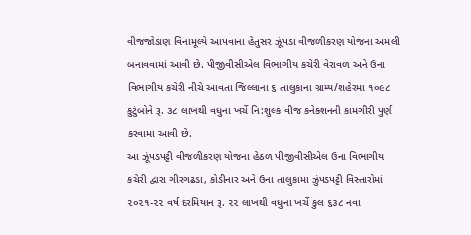વીજજોડાણ વિનામૂલ્યે આપવાના હેતુસર ઝૂંપડા વીજળીકરણ યોજના અમલી બનાવવામાં આવી છે. પીજીવીસીએલ વિભાગીય કચેરી વેરાવળ અને ઉના વિભાગીય કચેરી નીચે આવતા જિલ્લાના ૬ તાલુકાના ગ્રામ્ય/શહેરમા ૧૦૯૮ કુટુંબોને રૂ. ૩૮ લાખથી વધુના ખર્ચે નિ:શુલ્ક વીજ કનેક્શનની કામગીરી પુર્ણ કરવામા આવી છે.
આ ઝૂંપડપટ્ટી વીજળીકરણ યોજના હેઠળ પીજીવીસીએલ ઉના વિભાગીય કચેરી દ્વારા ગીરગઢડા, કોડીનાર અને ઉના તાલુકામા ઝુંપડપટ્ટી વિસ્તારોમાં ૨૦૨૧-૨૨ વર્ષ દરમિયાન રૂ. ૨૨ લાખથી વધુના ખર્ચે કુલ ૬૩૮ નવા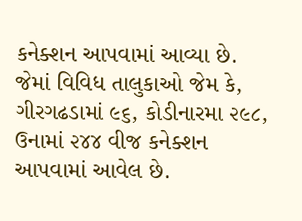કનેક્શન આપવામાં આવ્યા છે. જેમાં વિવિધ તાલુકાઓ જેમ કે, ગીરગઢડામાં ૯૬, કોડીનારમા ૨૯૮, ઉનામાં ૨૪૪ વીજ કનેક્શન આપવામાં આવેલ છે.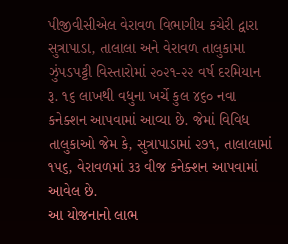પીજીવીસીએલ વેરાવળ વિભાગીય કચેરી દ્વારા સુત્રાપાડા, તાલાલા અને વેરાવળ તાલુકામા ઝુંપડપટ્ટી વિસ્તારોમાં ૨૦૨૧-૨૨ વર્ષ દરમિયાન રૂ. ૧૬ લાખથી વધુના ખર્ચે કુલ ૪૬૦ નવા કનેક્શન આપવામાં આવ્યા છે. જેમાં વિવિધ તાલુકાઓ જેમ કે, સુત્રાપાડામાં ૨૭૧, તાલાલામાં ૧૫૬, વેરાવળમાં ૩૩ વીજ કનેક્શન આપવામાં આવેલ છે.
આ યોજનાનો લાભ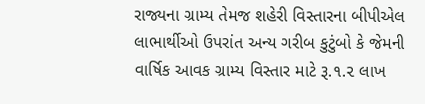રાજ્યના ગ્રામ્ય તેમજ શહેરી વિસ્તારના બીપીએલ લાભાર્થીઓ ઉપરાંત અન્ય ગરીબ કુટુંબો કે જેમની વાર્ષિક આવક ગ્રામ્ય વિસ્તાર માટે રૂ.૧.૨ લાખ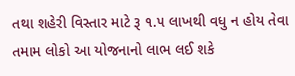તથા શહેરી વિસ્તાર માટે રૂ ૧.૫ લાખથી વધુ ન હોય તેવા તમામ લોકો આ યોજનાનો લાભ લઈ શકે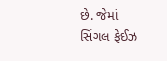છે. જેમાં સિંગલ ફેઈઝ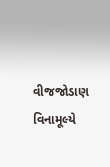વીજજોડાણ વિનામૂલ્યે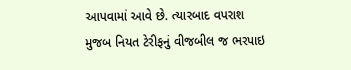આપવામાં આવે છે. ત્યારબાદ વપરાશ મુજબ નિયત ટેરીફનું વીજબીલ જ ભરપાઇ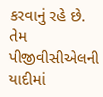કરવાનું રહે છે. તેમ પીજીવીસીએલની યાદીમાં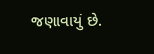જણાવાયું છે.